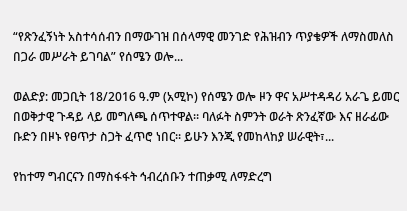“የጽንፈኝነት አስተሳሰብን በማውገዝ በሰላማዊ መንገድ የሕዝብን ጥያቄዎች ለማስመለስ በጋራ መሥራት ይገባል” የሰሜን ወሎ...

ወልድያ: መጋቢት 18/2016 ዓ.ም (አሚኮ) የሰሜን ወሎ ዞን ዋና አሥተዳዳሪ አራጌ ይመር በወቅታዊ ጉዳይ ላይ መግለጫ ሰጥተዋል። ባለፉት ስምንት ወራት ጽንፈኛው እና ዘራፊው ቡድን በዞኑ የፀጥታ ስጋት ፈጥሮ ነበር። ይሁን እንጂ የመከላከያ ሠራዊት፣...

የከተማ ግብርናን በማስፋፋት ኅብረሰቡን ተጠቃሚ ለማድረግ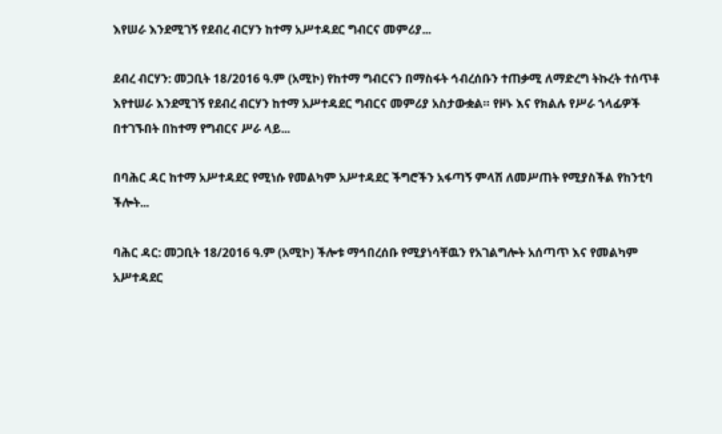እየሠራ እንደሚገኝ የደብረ ብርሃን ከተማ አሥተዳደር ግብርና መምሪያ...

ደብረ ብርሃን: መጋቢት 18/2016 ዓ.ም (አሚኮ) የከተማ ግብርናን በማስፋት ኅብረሰቡን ተጠቃሚ ለማድረግ ትኩረት ተሰጥቶ እየተሠራ እንደሚገኝ የደብረ ብርሃን ከተማ አሥተዳደር ግብርና መምሪያ አስታውቋል። የዞኑ እና የክልሉ የሥራ ኀላፊዎች በተገኙበት በከተማ የግብርና ሥራ ላይ...

በባሕር ዳር ከተማ አሥተዳደር የሚነሱ የመልካም አሥተዳደር ችግሮችን አፋጣኝ ምላሽ ለመሥጠት የሚያስችል የከንቲባ ችሎት...

ባሕር ዳር: መጋቢት 18/2016 ዓ.ም (አሚኮ) ችሎቱ ማኅበረሰቡ የሚያነሳቸዉን የአገልግሎት አሰጣጥ እና የመልካም አሥተዳደር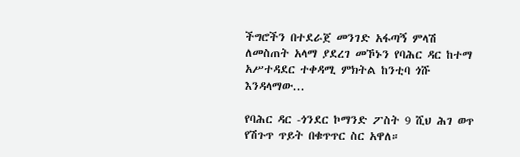ችግሮችን በተደራጀ መንገድ አፋጣኝ ምላሽ ለመስጠት አላማ ያደረገ መኾኑን የባሕር ዳር ከተማ አሥተዳደር ተቀዳሚ ምክትል ከንቲባ ጎሹ እንዳላማው...

የባሕር ዳር -ጎንደር ኮማንድ ፖስት 9 ሺህ ሕገ ወጥ የሽጉጥ ጥይት በቁጥጥር ስር አዋለ።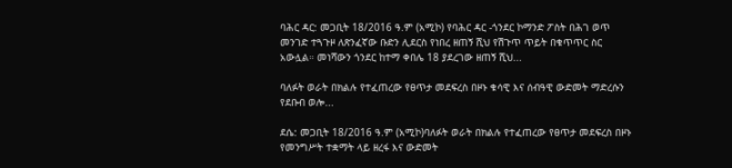ባሕር ዳር: መጋቢት 18/2016 ዓ.ም (አሚኮ) የባሕር ዳር -ጎንደር ኮማንድ ፖስት በሕገ ወጥ መንገድ ተጓጉዞ ለጽንፈኛው ቡድን ሊደርስ የነበረ ዘጠኝ ሺህ የሽጉጥ ጥይት በቁጥጥር ስር አውሏል። መነሻውን ጎንደር ከተማ ቀበሌ 18 ያደረገው ዘጠኝ ሺህ...

ባለፉት ወራት በክልሉ የተፈጠረው የፀጥታ መደፍረስ በዞኑ ቁሳዊ እና ሰብዓዊ ውድመት ማድረሱን የደቡብ ወሎ...

ደሴ: መጋቢት 18/2016 ዓ.ም (አሚኮ)ባለፉት ወራት በክልሉ የተፈጠረው የፀጥታ መደፍረስ በዞኑ የመንግሥት ተቋማት ላይ ዘረፋ እና ውድመት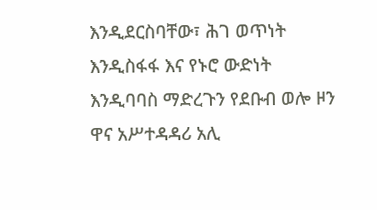እንዲደርስባቸው፣ ሕገ ወጥነት እንዲስፋፋ እና የኑሮ ውድነት እንዲባባስ ማድረጉን የደቡብ ወሎ ዞን ዋና አሥተዳዳሪ አሊ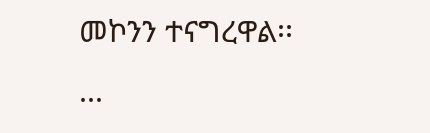መኮንን ተናግረዋል፡፡...